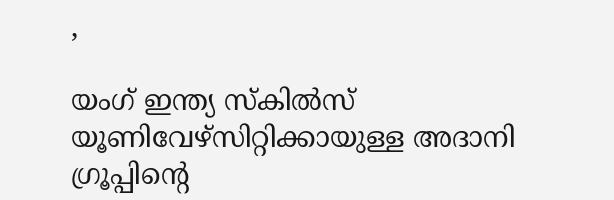,

യംഗ് ഇന്ത്യ സ്‌കില്‍സ് യൂണിവേഴ്‌സിറ്റിക്കായുള്ള അദാനി ഗ്രൂപ്പിന്റെ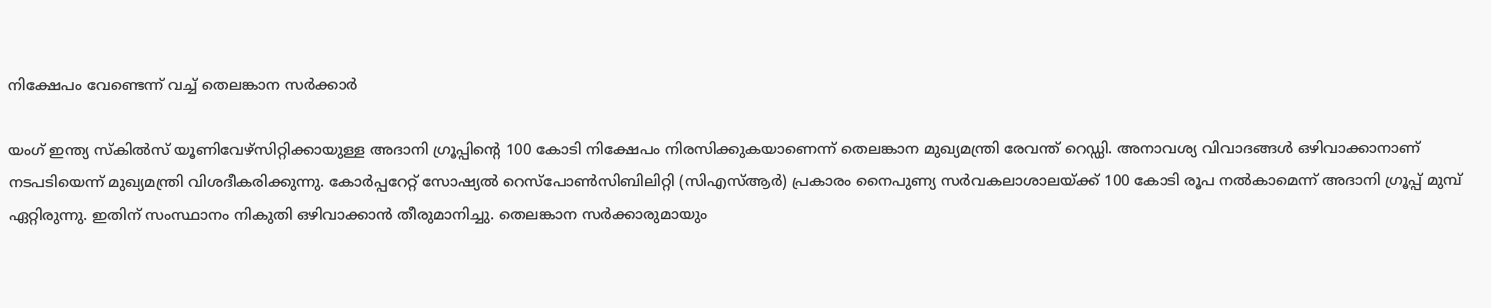നിക്ഷേപം വേണ്ടെന്ന് വച്ച് തെലങ്കാന സര്‍ക്കാര്‍

യംഗ് ഇന്ത്യ സ്‌കില്‍സ് യൂണിവേഴ്‌സിറ്റിക്കായുള്ള അദാനി ഗ്രൂപ്പിന്റെ 100 കോടി നിക്ഷേപം നിരസിക്കുകയാണെന്ന് തെലങ്കാന മുഖ്യമന്ത്രി രേവന്ത് റെഡ്ഡി. അനാവശ്യ വിവാദങ്ങള്‍ ഒഴിവാക്കാനാണ് നടപടിയെന്ന് മുഖ്യമന്ത്രി വിശദീകരിക്കുന്നു. കോര്‍പ്പറേറ്റ് സോഷ്യല്‍ റെസ്പോണ്‍സിബിലിറ്റി (സിഎസ്ആര്‍) പ്രകാരം നൈപുണ്യ സര്‍വകലാശാലയ്ക്ക് 100 കോടി രൂപ നല്‍കാമെന്ന് അദാനി ഗ്രൂപ്പ് മുമ്പ് ഏറ്റിരുന്നു. ഇതിന് സംസ്ഥാനം നികുതി ഒഴിവാക്കാന്‍ തീരുമാനിച്ചു. തെലങ്കാന സര്‍ക്കാരുമായും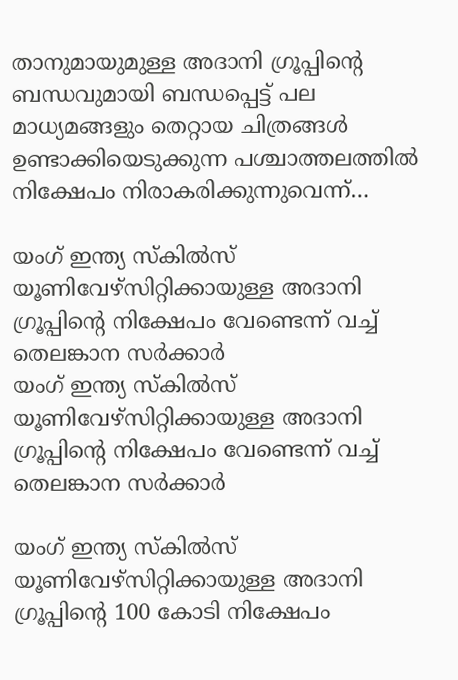താനുമായുമുള്ള അദാനി ഗ്രൂപ്പിന്റെ ബന്ധവുമായി ബന്ധപ്പെട്ട് പല മാധ്യമങ്ങളും തെറ്റായ ചിത്രങ്ങള്‍ ഉണ്ടാക്കിയെടുക്കുന്ന പശ്ചാത്തലത്തില്‍ നിക്ഷേപം നിരാകരിക്കുന്നുവെന്ന്…

യംഗ് ഇന്ത്യ സ്‌കില്‍സ് യൂണിവേഴ്‌സിറ്റിക്കായുള്ള അദാനി ഗ്രൂപ്പിന്റെ നിക്ഷേപം വേണ്ടെന്ന് വച്ച് തെലങ്കാന സര്‍ക്കാര്‍
യംഗ് ഇന്ത്യ സ്‌കില്‍സ് യൂണിവേഴ്‌സിറ്റിക്കായുള്ള അദാനി ഗ്രൂപ്പിന്റെ നിക്ഷേപം വേണ്ടെന്ന് വച്ച് തെലങ്കാന സര്‍ക്കാര്‍

യംഗ് ഇന്ത്യ സ്‌കില്‍സ് യൂണിവേഴ്‌സിറ്റിക്കായുള്ള അദാനി ഗ്രൂപ്പിന്റെ 100 കോടി നിക്ഷേപം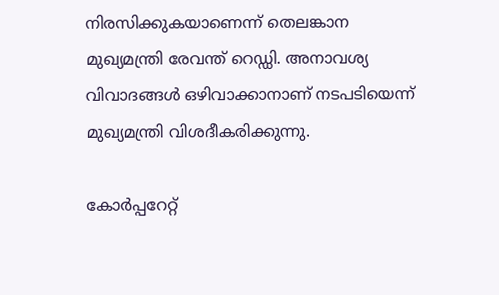നിരസിക്കുകയാണെന്ന് തെലങ്കാന മുഖ്യമന്ത്രി രേവന്ത് റെഡ്ഡി. അനാവശ്യ വിവാദങ്ങള്‍ ഒഴിവാക്കാനാണ് നടപടിയെന്ന് മുഖ്യമന്ത്രി വിശദീകരിക്കുന്നു.

കോര്‍പ്പറേറ്റ്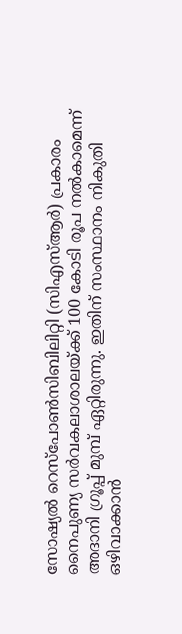സോഷ്യല്‍ റെസ്പോണ്‍സിബിലിറ്റി (സിഎസ്ആര്‍) പ്രകാരം നൈപുണ്യ സര്‍വകലാശാലയ്ക്ക് 100 കോടി രൂപ നല്‍കാമെന്ന് അദാനി ഗ്രൂപ്പ് മുമ്പ് ഏറ്റിരുന്നു. ഇതിന് സംസ്ഥാനം നികുതി ഒഴിവാക്കാന്‍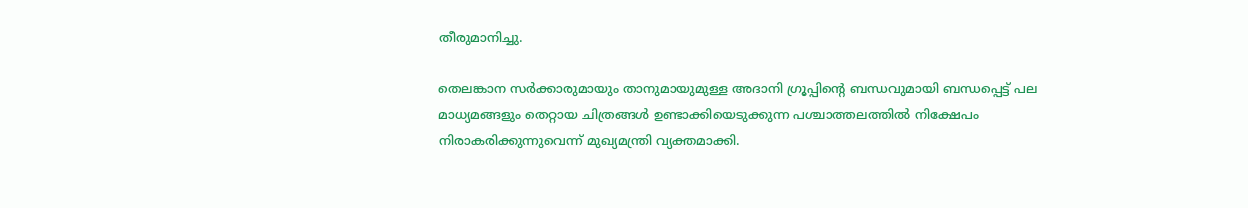തീരുമാനിച്ചു.

തെലങ്കാന സര്‍ക്കാരുമായും താനുമായുമുള്ള അദാനി ഗ്രൂപ്പിന്റെ ബന്ധവുമായി ബന്ധപ്പെട്ട് പല മാധ്യമങ്ങളും തെറ്റായ ചിത്രങ്ങള്‍ ഉണ്ടാക്കിയെടുക്കുന്ന പശ്ചാത്തലത്തില്‍ നിക്ഷേപം നിരാകരിക്കുന്നുവെന്ന് മുഖ്യമന്ത്രി വ്യക്തമാക്കി.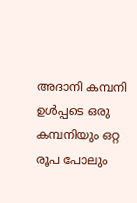അദാനി കമ്പനി ഉള്‍പ്പടെ ഒരു കമ്പനിയും ഒറ്റ രൂപ പോലും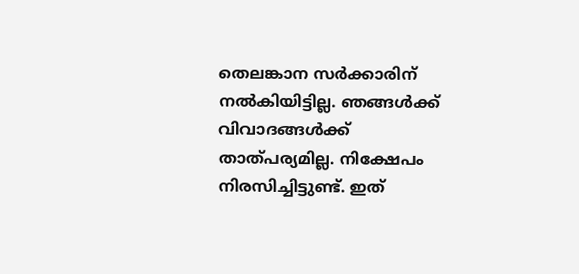തെലങ്കാന സര്‍ക്കാരിന് നല്‍കിയിട്ടില്ല. ഞങ്ങള്‍ക്ക് വിവാദങ്ങള്‍ക്ക് താത്പര്യമില്ല. നിക്ഷേപം നിരസിച്ചിട്ടുണ്ട്. ഇത്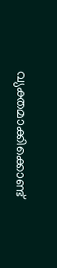വ്യക്തമാക്കിക്കൊണ്ട്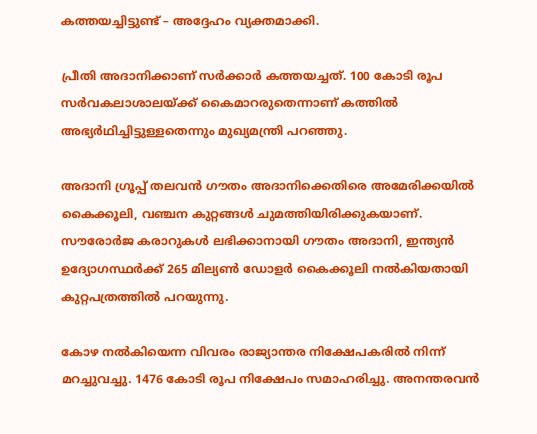കത്തയച്ചിട്ടുണ്ട് – അദ്ദേഹം വ്യക്തമാക്കി.

പ്രീതി അദാനിക്കാണ് സര്‍ക്കാര്‍ കത്തയച്ചത്. 100 കോടി രൂപ സര്‍വകലാശാലയ്ക്ക് കൈമാറരുതെന്നാണ് കത്തില്‍ അഭ്യര്‍ഥിച്ചിട്ടുള്ളതെന്നും മുഖ്യമന്ത്രി പറഞ്ഞു.

അദാനി ഗ്രൂപ്പ് തലവന്‍ ഗൗതം അദാനിക്കെതിരെ അമേരിക്കയില്‍ കൈക്കൂലി, വഞ്ചന കുറ്റങ്ങള്‍ ചുമത്തിയിരിക്കുകയാണ്. സൗരോര്‍ജ കരാറുകള്‍ ലഭിക്കാനായി ഗൗതം അദാനി, ഇന്ത്യന്‍ ഉദ്യോഗസ്ഥര്‍ക്ക് 265 മില്യണ്‍ ഡോളര്‍ കൈക്കൂലി നല്‍കിയതായി കുറ്റപത്രത്തില്‍ പറയുന്നു.

കോഴ നല്‍കിയെന്ന വിവരം രാജ്യാന്തര നിക്ഷേപകരില്‍ നിന്ന് മറച്ചുവച്ചു. 1476 കോടി രൂപ നിക്ഷേപം സമാഹരിച്ചു. അനന്തരവന്‍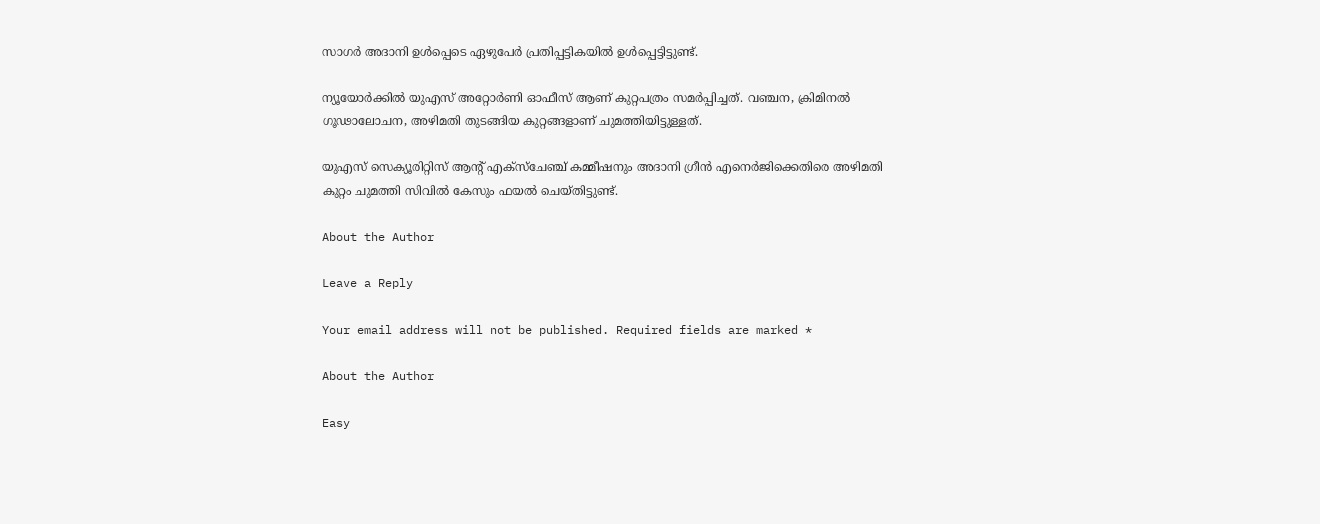സാഗര്‍ അദാനി ഉള്‍പ്പെടെ ഏഴുപേര്‍ പ്രതിപ്പട്ടികയില്‍ ഉള്‍പ്പെട്ടിട്ടുണ്ട്.

ന്യൂയോര്‍ക്കില്‍ യുഎസ് അറ്റോര്‍ണി ഓഫീസ് ആണ് കുറ്റപത്രം സമര്‍പ്പിച്ചത്. വഞ്ചന, ക്രിമിനല്‍ ഗൂഢാലോചന, അഴിമതി തുടങ്ങിയ കുറ്റങ്ങളാണ് ചുമത്തിയിട്ടുള്ളത്.

യുഎസ് സെക്യൂരിറ്റിസ് ആന്റ് എക്‌സ്‌ചേഞ്ച് കമ്മീഷനും അദാനി ഗ്രീന്‍ എനെര്‍ജിക്കെതിരെ അഴിമതി കുറ്റം ചുമത്തി സിവില്‍ കേസും ഫയല്‍ ചെയ്തിട്ടുണ്ട്.

About the Author

Leave a Reply

Your email address will not be published. Required fields are marked *

About the Author

Easy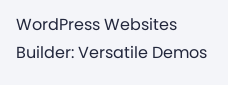WordPress Websites Builder: Versatile Demos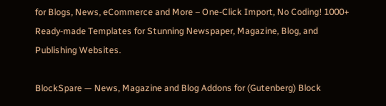for Blogs, News, eCommerce and More – One-Click Import, No Coding! 1000+ Ready-made Templates for Stunning Newspaper, Magazine, Blog, and Publishing Websites.

BlockSpare — News, Magazine and Blog Addons for (Gutenberg) Block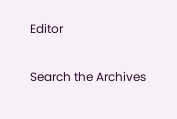Editor

Search the Archives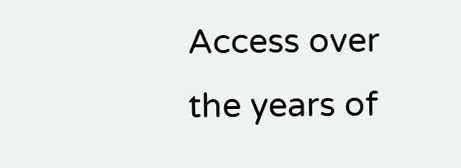Access over the years of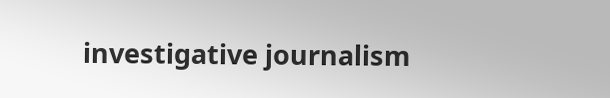investigative journalism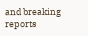and breaking reports